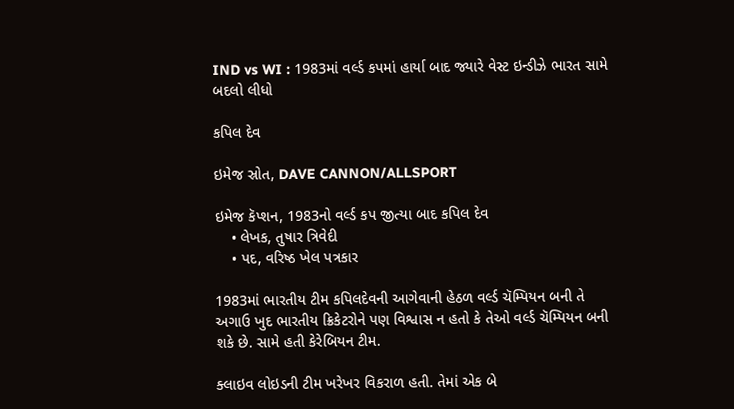IND vs WI : 1983માં વર્લ્ડ કપમાં હાર્યા બાદ જ્યારે વેસ્ટ ઇન્ડીઝે ભારત સામે બદલો લીધો

કપિલ દેવ

ઇમેજ સ્રોત, DAVE CANNON/ALLSPORT

ઇમેજ કૅપ્શન, 1983નો વર્લ્ડ કપ જીત્યા બાદ કપિલ દેવ
    • લેખક, તુષાર ત્રિવેદી
    • પદ, વરિષ્ઠ ખેલ પત્રકાર

1983માં ભારતીય ટીમ કપિલદેવની આગેવાની હેઠળ વર્લ્ડ ચૅમ્પિયન બની તે અગાઉ ખુદ ભારતીય ક્રિકેટરોને પણ વિશ્વાસ ન હતો કે તેઓ વર્લ્ડ ચૅમ્પિયન બની શકે છે. સામે હતી કેરેબિયન ટીમ.

ક્લાઇવ લોઇડની ટીમ ખરેખર વિકરાળ હતી. તેમાં એક બે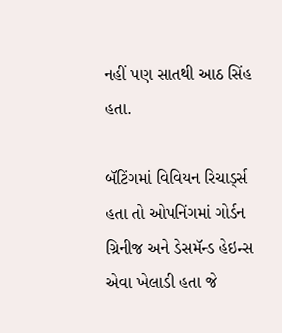નહીં પણ સાતથી આઠ સિંહ હતા.

બૅટિંગમાં વિવિયન રિચાર્ડ્સ હતા તો ઓપનિંગમાં ગોર્ડન ગ્રિનીજ અને ડેસમૅન્ડ હેઇન્સ એવા ખેલાડી હતા જે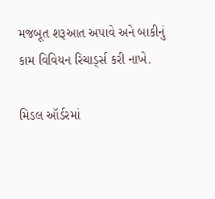મજબૂત શરૂઆત અપાવે અને બાકીનું કામ વિવિયન રિચાર્ડ્સ કરી નાખે.

મિડલ ઑર્ડરમાં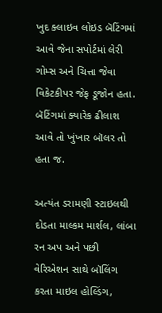ખુદ ક્લાઇવ લોઇડ બૅટિંગમાં આવે જેના સપોર્ટમાં લેરી ગોમ્સ અને ચિત્તા જેવા વિકેટકીપર જેફ ડૂજોન હતા. બૅટિંગમાં ક્યારેક ઢીલાશ આવે તો ખુંખાર બૉલર તો હતા જ.

અત્યંત ડરામણી સ્ટાઇલથી દોડતા માલ્કમ માર્શલ, લાંબા રન અપ અને પછી વેરિએશન સાથે બૉલિંગ કરતા માઇલ હોલ્ડિંગ,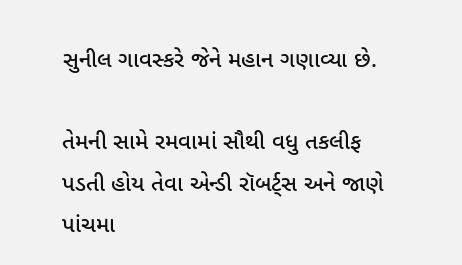સુનીલ ગાવસ્કરે જેને મહાન ગણાવ્યા છે.

તેમની સામે રમવામાં સૌથી વધુ તકલીફ પડતી હોય તેવા એન્ડી રૉબર્ટ્સ અને જાણે પાંચમા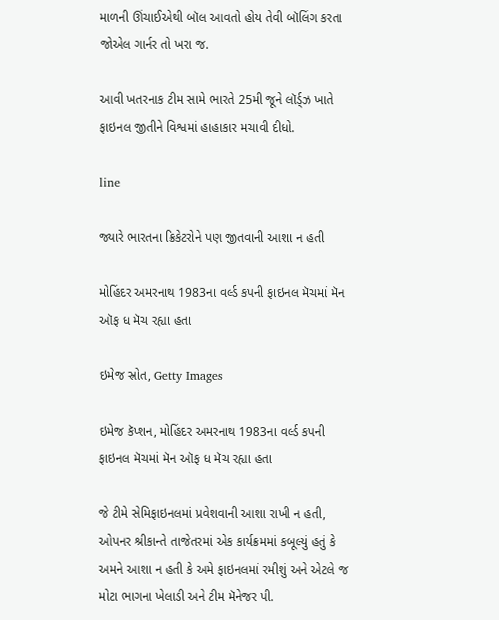માળની ઊંચાઈએથી બૉલ આવતો હોય તેવી બૉલિંગ કરતા જોએલ ગાર્નર તો ખરા જ.

આવી ખતરનાક ટીમ સામે ભારતે 25મી જૂને લૉર્ડ્ઝ ખાતે ફાઇનલ જીતીને વિશ્વમાં હાહાકાર મચાવી દીધો.

line

જ્યારે ભારતના ક્રિકેટરોને પણ જીતવાની આશા ન હતી

મોહિંદર અમરનાથ 1983ના વર્લ્ડ કપની ફાઇનલ મૅચમાં મૅન ઑફ ધ મૅચ રહ્યા હતા

ઇમેજ સ્રોત, Getty Images

ઇમેજ કૅપ્શન, મોહિંદર અમરનાથ 1983ના વર્લ્ડ કપની ફાઇનલ મૅચમાં મૅન ઑફ ધ મૅચ રહ્યા હતા

જે ટીમે સેમિફાઇનલમાં પ્રવેશવાની આશા રાખી ન હતી, ઓપનર શ્રીકાન્તે તાજેતરમાં એક કાર્યક્રમમાં કબૂલ્યું હતું કે અમને આશા ન હતી કે અમે ફાઇનલમાં રમીશું અને એટલે જ મોટા ભાગના ખેલાડી અને ટીમ મૅનેજર પી.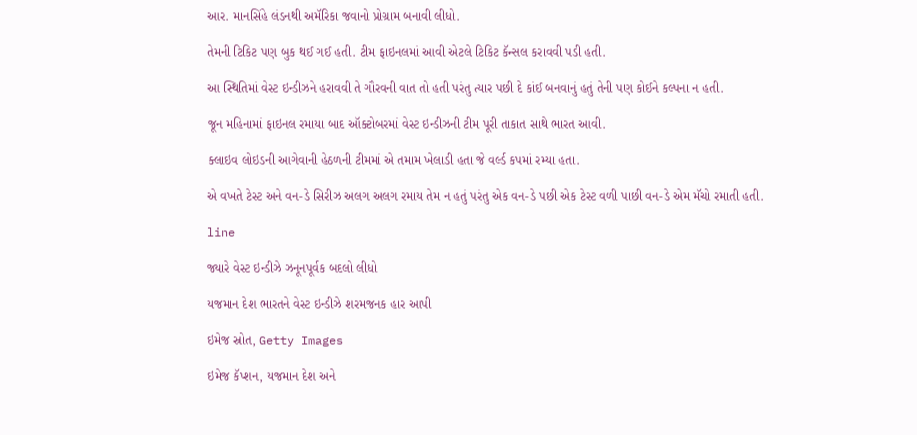આર. માનસિંહે લંડનથી અમૅરિકા જવાનો પ્રોગ્રામ બનાવી લીધો.

તેમની ટિકિટ પણ બુક થઈ ગઈ હતી. ટીમ ફાઇનલમાં આવી એટલે ટિકિટ કૅન્સલ કરાવવી પડી હતી.

આ સ્થિતિમાં વેસ્ટ ઇન્ડીઝને હરાવવી તે ગૌરવની વાત તો હતી પરંતુ ત્યાર પછી દે કાંઈ બનવાનું હતું તેની પણ કોઈને કલ્પના ન હતી.

જૂન મહિનામાં ફાઇનલ રમાયા બાદ ઑક્ટોબરમાં વેસ્ટ ઇન્ડીઝની ટીમ પૂરી તાકાત સાથે ભારત આવી.

ક્લાઇવ લોઇડની આગેવાની હેઠળની ટીમમાં એ તમામ ખેલાડી હતા જે વર્લ્ડ કપમાં રમ્યા હતા.

એ વખતે ટેસ્ટ અને વન-ડે સિરીઝ અલગ અલગ રમાય તેમ ન હતું પરંતુ એક વન-ડે પછી એક ટેસ્ટ વળી પાછી વન-ડે એમ મૅચો રમાતી હતી.

line

જ્યારે વેસ્ટ ઇન્ડીઝે ઝનૂનપૂર્વક બદલો લીધો

યજમાન દેશ ભારતને વેસ્ટ ઇન્ડીઝે શરમજનક હાર આપી

ઇમેજ સ્રોત, Getty Images

ઇમેજ કૅપ્શન, યજમાન દેશ અને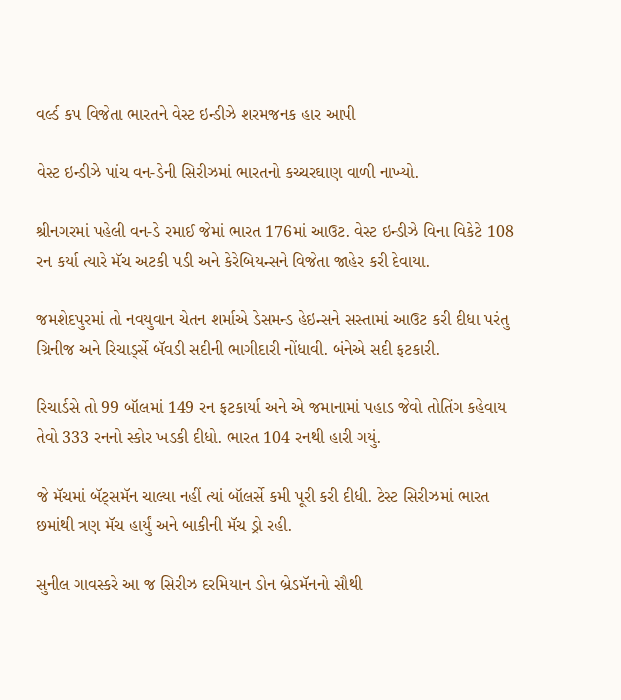વર્લ્ડ કપ વિજેતા ભારતને વેસ્ટ ઇન્ડીઝે શરમજનક હાર આપી

વેસ્ટ ઇન્ડીઝે પાંચ વન-ડેની સિરીઝમાં ભારતનો કચ્ચરઘાણ વાળી નાખ્યો.

શ્રીનગરમાં પહેલી વન-ડે રમાઈ જેમાં ભારત 176માં આઉટ. વેસ્ટ ઇન્ડીઝે વિના વિકેટે 108 રન કર્યા ત્યારે મૅચ અટકી પડી અને કેરેબિયન્સને વિજેતા જાહેર કરી દેવાયા.

જમશેદપુરમાં તો નવયુવાન ચેતન શર્માએ ડેસમન્ડ હેઇન્સને સસ્તામાં આઉટ કરી દીધા પરંતુ ગ્રિનીજ અને રિચાર્ડ્સે બૅવડી સદીની ભાગીદારી નોંધાવી. બંનેએ સદી ફટકારી.

રિચાર્ડસે તો 99 બૉલમાં 149 રન ફટકાર્યા અને એ જમાનામાં પહાડ જેવો તોતિંગ કહેવાય તેવો 333 રનનો સ્કોર ખડકી દીધો. ભારત 104 રનથી હારી ગયું.

જે મૅચમાં બૅટ્સમૅન ચાલ્યા નહીં ત્યાં બૉલર્સે કમી પૂરી કરી દીધી. ટેસ્ટ સિરીઝમાં ભારત છમાંથી ત્રણ મૅચ હાર્યું અને બાકીની મૅચ ડ્રો રહી.

સુનીલ ગાવસ્કરે આ જ સિરીઝ દરમિયાન ડોન બ્રેડમૅનનો સૌથી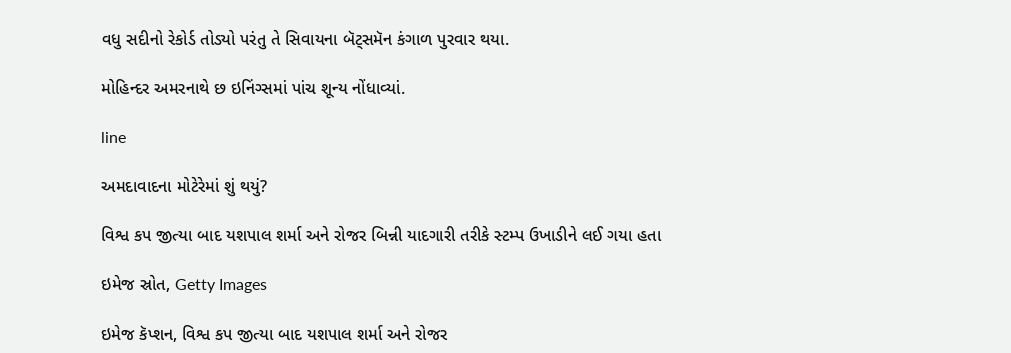વધુ સદીનો રેકોર્ડ તોડ્યો પરંતુ તે સિવાયના બૅટ્સમૅન કંગાળ પુરવાર થયા.

મોહિન્દર અમરનાથે છ ઇનિંગ્સમાં પાંચ શૂન્ય નોંધાવ્યાં.

line

અમદાવાદના મોટેરેમાં શું થયું?

વિશ્વ કપ જીત્યા બાદ યશપાલ શર્મા અને રોજર બિન્ની યાદગારી તરીકે સ્ટમ્પ ઉખાડીને લઈ ગયા હતા

ઇમેજ સ્રોત, Getty Images

ઇમેજ કૅપ્શન, વિશ્વ કપ જીત્યા બાદ યશપાલ શર્મા અને રોજર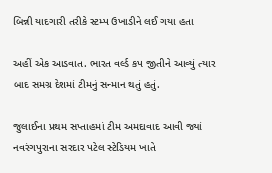બિન્ની યાદગારી તરીકે સ્ટમ્પ ઉખાડીને લઈ ગયા હતા

અહીં એક આડવાત. ભારત વર્લ્ડ કપ જીતીને આવ્યું ત્યાર બાદ સમગ્ર દેશમાં ટીમનું સન્માન થતું હતું.

જુલાઈના પ્રથમ સપ્તાહમાં ટીમ અમદાવાદ આવી જ્યાં નવરંગપુરાના સરદાર પટેલ સ્ટેડિયમ ખાતે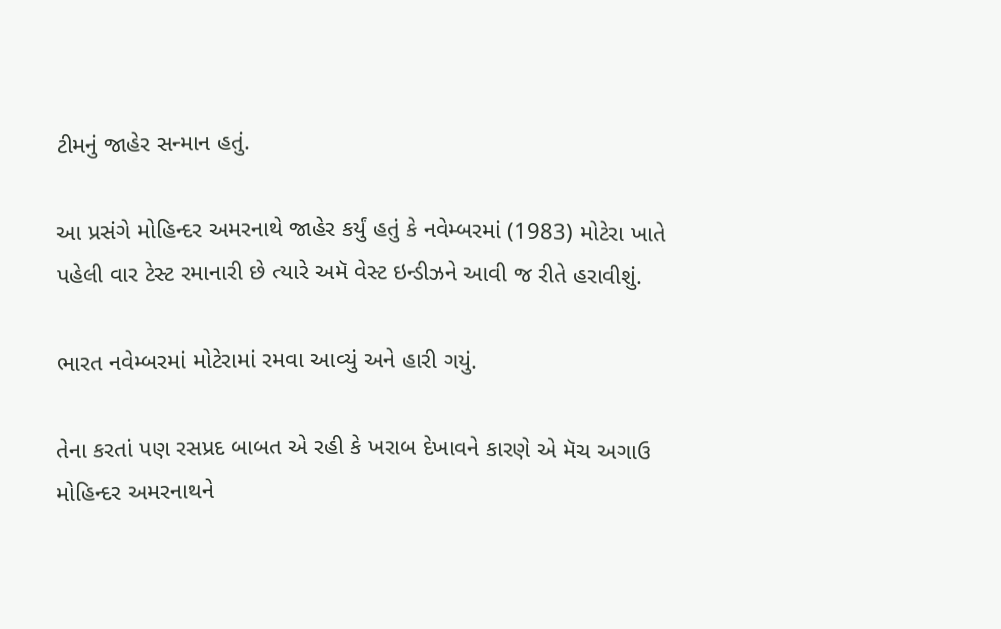ટીમનું જાહેર સન્માન હતું.

આ પ્રસંગે મોહિન્દર અમરનાથે જાહેર કર્યું હતું કે નવેમ્બરમાં (1983) મોટેરા ખાતે પહેલી વાર ટેસ્ટ રમાનારી છે ત્યારે અમૅ વેસ્ટ ઇન્ડીઝને આવી જ રીતે હરાવીશું.

ભારત નવેમ્બરમાં મોટેરામાં રમવા આવ્યું અને હારી ગયું.

તેના કરતાં પણ રસપ્રદ બાબત એ રહી કે ખરાબ દેખાવને કારણે એ મૅચ અગાઉ મોહિન્દર અમરનાથને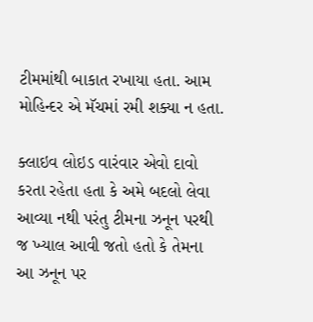ટીમમાંથી બાકાત રખાયા હતા. આમ મોહિન્દર એ મૅચમાં રમી શક્યા ન હતા.

ક્લાઇવ લોઇડ વારંવાર એવો દાવો કરતા રહેતા હતા કે અમે બદલો લેવા આવ્યા નથી પરંતુ ટીમના ઝનૂન પરથી જ ખ્યાલ આવી જતો હતો કે તેમના આ ઝનૂન પર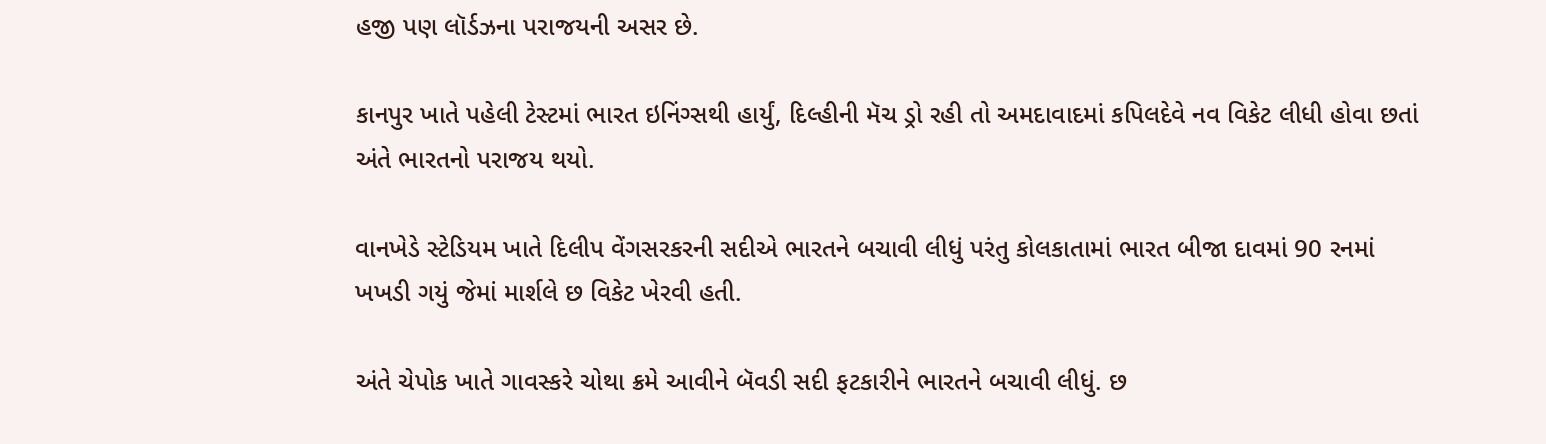હજી પણ લૉર્ડઝના પરાજયની અસર છે.

કાનપુર ખાતે પહેલી ટેસ્ટમાં ભારત ઇનિંગ્સથી હાર્યું, દિલ્હીની મૅચ ડ્રો રહી તો અમદાવાદમાં કપિલદેવે નવ વિકેટ લીધી હોવા છતાં અંતે ભારતનો પરાજય થયો.

વાનખેડે સ્ટેડિયમ ખાતે દિલીપ વેંગસરકરની સદીએ ભારતને બચાવી લીધું પરંતુ કોલકાતામાં ભારત બીજા દાવમાં 90 રનમાં ખખડી ગયું જેમાં માર્શલે છ વિકેટ ખેરવી હતી.

અંતે ચેપોક ખાતે ગાવસ્કરે ચોથા ક્રમે આવીને બૅવડી સદી ફટકારીને ભારતને બચાવી લીધું. છ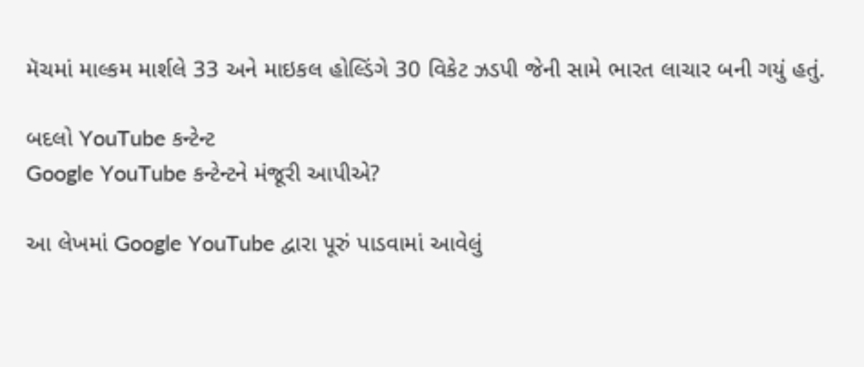મૅચમાં માલ્કમ માર્શલે 33 અને માઇકલ હોલ્ડિંગે 30 વિકેટ ઝડપી જેની સામે ભારત લાચાર બની ગયું હતું.

બદલો YouTube કન્ટેન્ટ
Google YouTube કન્ટેન્ટને મંજૂરી આપીએ?

આ લેખમાં Google YouTube દ્વારા પૂરું પાડવામાં આવેલું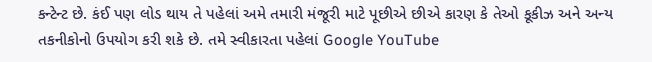કન્ટેન્ટ છે. કંઈ પણ લોડ થાય તે પહેલાં અમે તમારી મંજૂરી માટે પૂછીએ છીએ કારણ કે તેઓ કૂકીઝ અને અન્ય તકનીકોનો ઉપયોગ કરી શકે છે. તમે સ્વીકારતા પહેલાં Google YouTube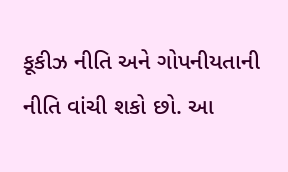કૂકીઝ નીતિ અને ગોપનીયતાની નીતિ વાંચી શકો છો. આ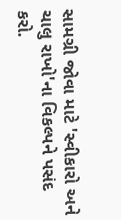સામગ્રી જોવા માટે 'સ્વીકારો અને ચાલુ રાખો'ના વિકલ્પને પસંદ કરો.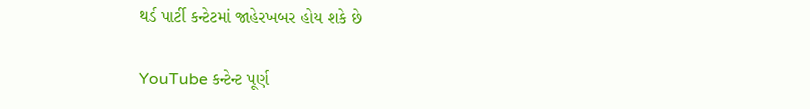થર્ડ પાર્ટી કન્ટેટમાં જાહેરખબર હોય શકે છે

YouTube કન્ટેન્ટ પૂર્ણ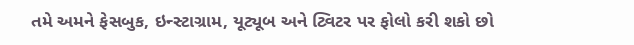તમે અમને ફેસબુક, ઇન્સ્ટાગ્રામ, યૂટ્યૂબ અને ટ્વિટર પર ફોલો કરી શકો છો